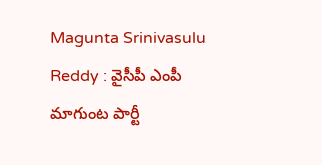Magunta Srinivasulu Reddy : వైసీపీ ఎంపీ మాగుంట పార్టీ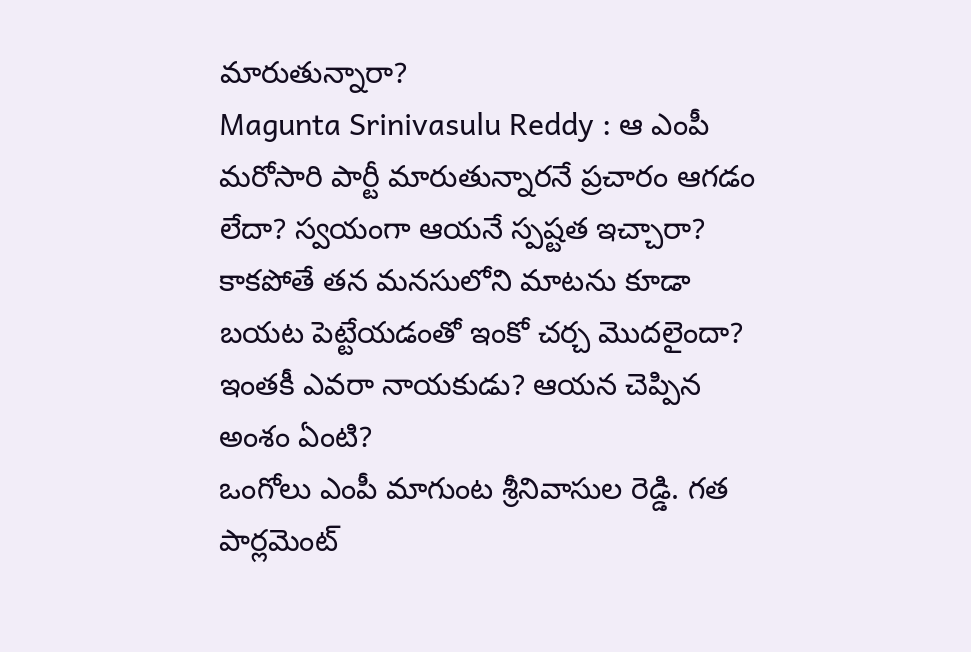మారుతున్నారా?
Magunta Srinivasulu Reddy : ఆ ఎంపీ మరోసారి పార్టీ మారుతున్నారనే ప్రచారం ఆగడం లేదా? స్వయంగా ఆయనే స్పష్టత ఇచ్చారా? కాకపోతే తన మనసులోని మాటను కూడా బయట పెట్టేయడంతో ఇంకో చర్చ మొదలైందా? ఇంతకీ ఎవరా నాయకుడు? ఆయన చెప్పిన అంశం ఏంటి?
ఒంగోలు ఎంపీ మాగుంట శ్రీనివాసుల రెడ్డి. గత పార్లమెంట్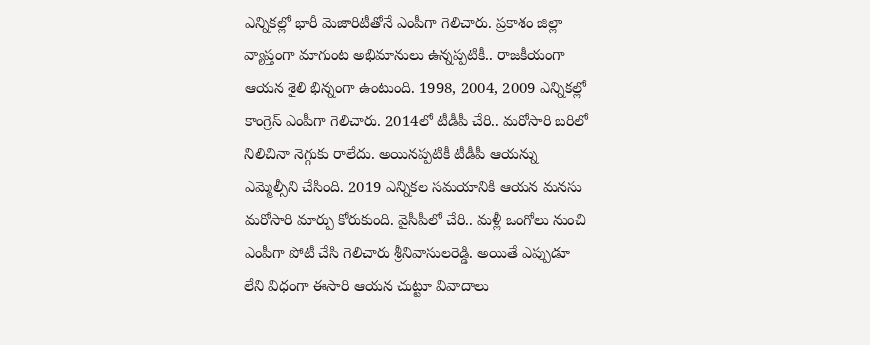ఎన్నికల్లో భారీ మెజారిటీతోనే ఎంపీగా గెలిచారు. ప్రకాశం జిల్లా వ్యాప్తంగా మాగుంట అభిమానులు ఉన్నప్పటికీ.. రాజకీయంగా ఆయన శైలి భిన్నంగా ఉంటుంది. 1998, 2004, 2009 ఎన్నికల్లో కాంగ్రెస్ ఎంపీగా గెలిచారు. 2014లో టీడీపీ చేరి.. మరోసారి బరిలో నిలిచినా నెగ్గుకు రాలేదు. అయినప్పటికీ టీడీపీ ఆయన్ను ఎమ్మెల్సీని చేసింది. 2019 ఎన్నికల సమయానికి ఆయన మనసు మరోసారి మార్పు కోరుకుంది. వైసీపీలో చేరి.. మళ్లీ ఒంగోలు నుంచి ఎంపీగా పోటీ చేసి గెలిచారు శ్రీనివాసులరెడ్డి. అయితే ఎప్పుడూ లేని విధంగా ఈసారి ఆయన చుట్టూ వివాదాలు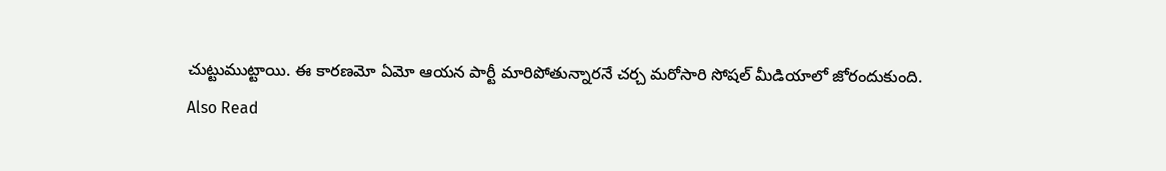చుట్టుముట్టాయి. ఈ కారణమో ఏమో ఆయన పార్టీ మారిపోతున్నారనే చర్చ మరోసారి సోషల్ మీడియాలో జోరందుకుంది.
Also Read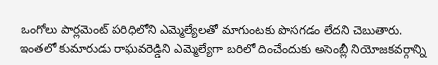ఒంగోలు పార్లమెంట్ పరిధిలోని ఎమ్మెల్యేలతో మాగుంటకు పొసగడం లేదని చెబుతారు. ఇంతలో కుమారుడు రాఘవరెడ్డిని ఎమ్మెల్యేగా బరిలో దించేందుకు అసెంబ్లీ నియోజకవర్గాన్ని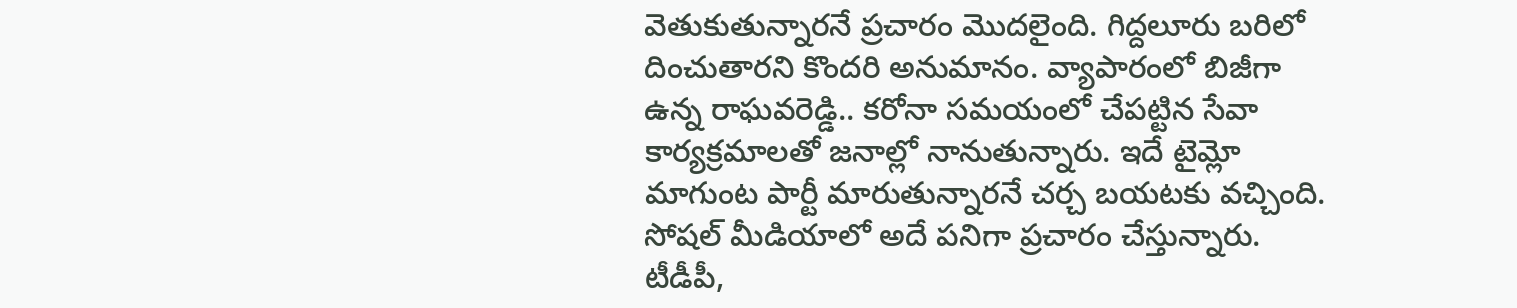వెతుకుతున్నారనే ప్రచారం మొదలైంది. గిద్దలూరు బరిలో దించుతారని కొందరి అనుమానం. వ్యాపారంలో బిజీగా ఉన్న రాఘవరెడ్డి.. కరోనా సమయంలో చేపట్టిన సేవా కార్యక్రమాలతో జనాల్లో నానుతున్నారు. ఇదే టైమ్లో మాగుంట పార్టీ మారుతున్నారనే చర్చ బయటకు వచ్చింది. సోషల్ మీడియాలో అదే పనిగా ప్రచారం చేస్తున్నారు. టీడీపీ,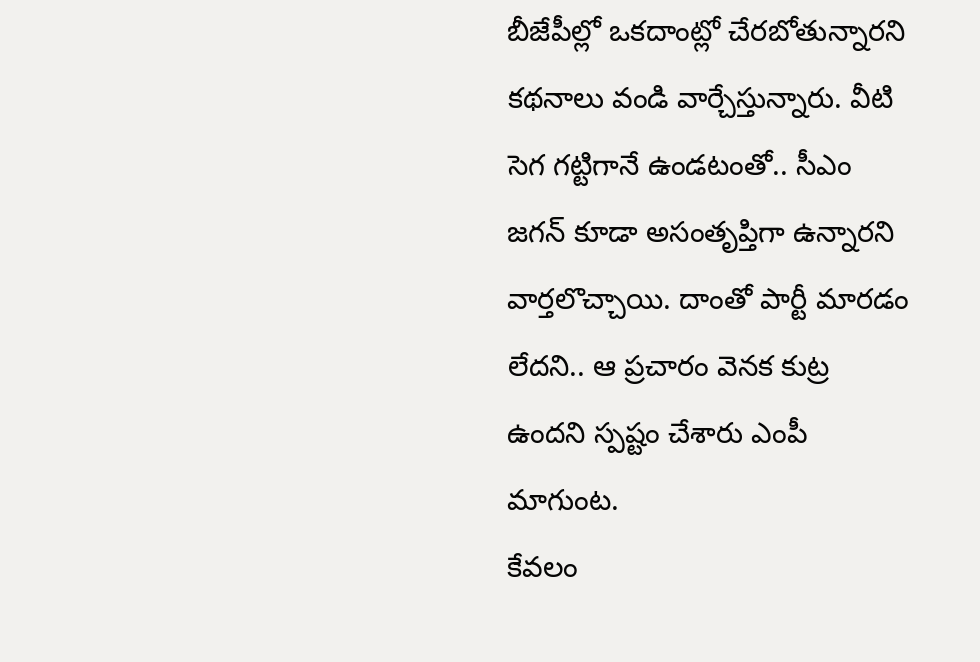బీజేపీల్లో ఒకదాంట్లో చేరబోతున్నారని కథనాలు వండి వార్చేస్తున్నారు. వీటి సెగ గట్టిగానే ఉండటంతో.. సీఎం జగన్ కూడా అసంతృప్తిగా ఉన్నారని వార్తలొచ్చాయి. దాంతో పార్టీ మారడం లేదని.. ఆ ప్రచారం వెనక కుట్ర ఉందని స్పష్టం చేశారు ఎంపీ మాగుంట.
కేవలం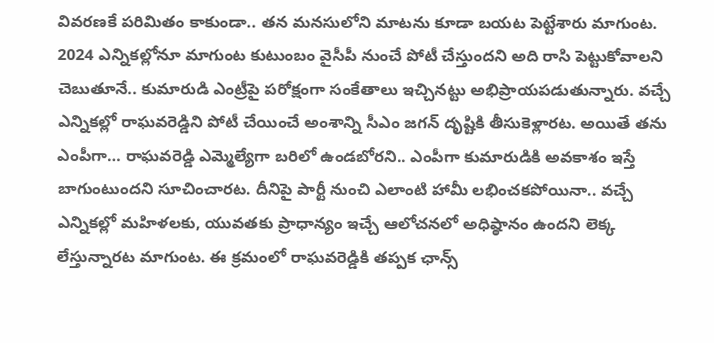వివరణకే పరిమితం కాకుండా.. తన మనసులోని మాటను కూడా బయట పెట్టేశారు మాగుంట. 2024 ఎన్నికల్లోనూ మాగుంట కుటుంబం వైసీపీ నుంచే పోటీ చేస్తుందని అది రాసి పెట్టుకోవాలని చెబుతూనే.. కుమారుడి ఎంట్రీపై పరోక్షంగా సంకేతాలు ఇచ్చినట్టు అభిప్రాయపడుతున్నారు. వచ్చే ఎన్నికల్లో రాఘవరెడ్డిని పోటీ చేయించే అంశాన్ని సీఎం జగన్ దృష్టికి తీసుకెళ్లారట. అయితే తను ఎంపీగా… రాఘవరెడ్డి ఎమ్మెల్యేగా బరిలో ఉండబోరని.. ఎంపీగా కుమారుడికి అవకాశం ఇస్తే బాగుంటుందని సూచించారట. దీనిపై పార్టీ నుంచి ఎలాంటి హామీ లభించకపోయినా.. వచ్చే ఎన్నికల్లో మహిళలకు, యువతకు ప్రాధాన్యం ఇచ్చే ఆలోచనలో అధిష్ఠానం ఉందని లెక్క లేస్తున్నారట మాగుంట. ఈ క్రమంలో రాఘవరెడ్డికి తప్పక ఛాన్స్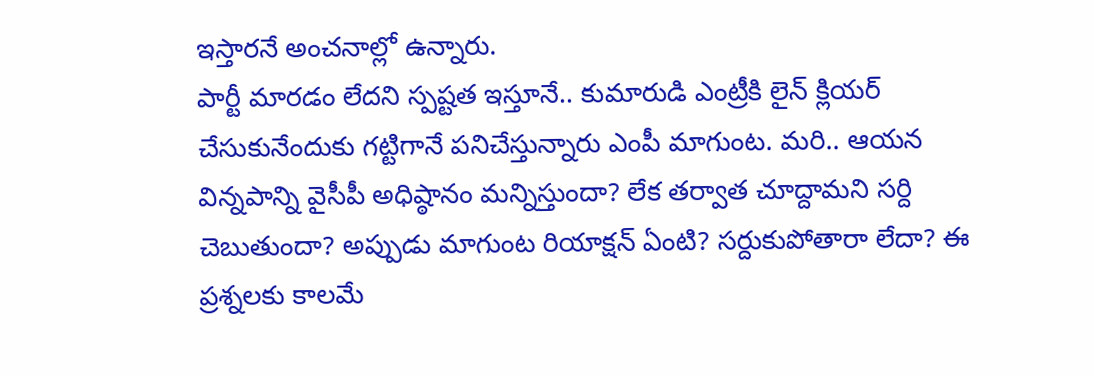ఇస్తారనే అంచనాల్లో ఉన్నారు.
పార్టీ మారడం లేదని స్పష్టత ఇస్తూనే.. కుమారుడి ఎంట్రీకి లైన్ క్లియర్ చేసుకునేందుకు గట్టిగానే పనిచేస్తున్నారు ఎంపీ మాగుంట. మరి.. ఆయన విన్నపాన్ని వైసీపీ అధిష్ఠానం మన్నిస్తుందా? లేక తర్వాత చూద్దామని సర్ది చెబుతుందా? అప్పుడు మాగుంట రియాక్షన్ ఏంటి? సర్దుకుపోతారా లేదా? ఈ ప్రశ్నలకు కాలమే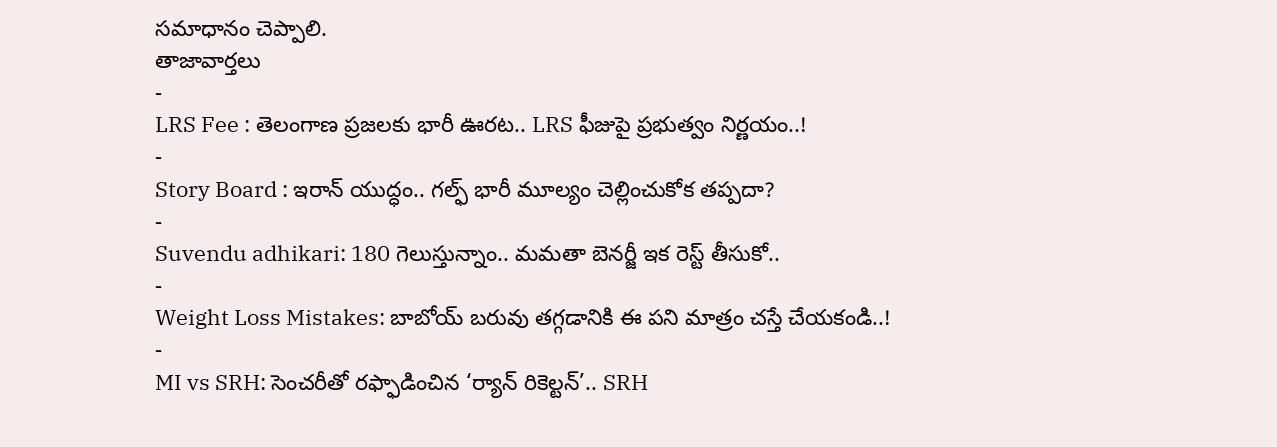సమాధానం చెప్పాలి.
తాజావార్తలు
-
LRS Fee : తెలంగాణ ప్రజలకు భారీ ఊరట.. LRS ఫీజుపై ప్రభుత్వం నిర్ణయం..!
-
Story Board : ఇరాన్ యుద్ధం.. గల్ఫ్ భారీ మూల్యం చెల్లించుకోక తప్పదా?
-
Suvendu adhikari: 180 గెలుస్తున్నాం.. మమతా బెనర్జీ ఇక రెస్ట్ తీసుకో..
-
Weight Loss Mistakes: బాబోయ్ బరువు తగ్గడానికి ఈ పని మాత్రం చస్తే చేయకండి..!
-
MI vs SRH: సెంచరీతో రఫ్ఫాడించిన ‘ర్యాన్ రికెల్టన్’.. SRH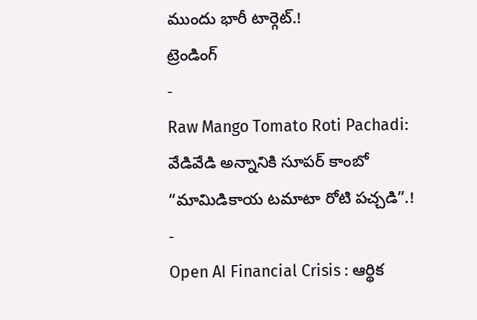ముందు భారీ టార్గెట్.!
ట్రెండింగ్
-
Raw Mango Tomato Roti Pachadi: వేడివేడి అన్నానికి సూపర్ కాంబో “మామిడికాయ టమాటా రోటి పచ్చడి”.!
-
Open AI Financial Crisis : ఆర్థిక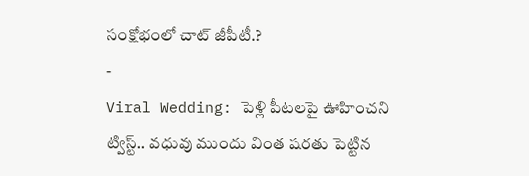సంక్షోభంలో చాట్ జీపీటీ.?
-
Viral Wedding: పెళ్లి పీటలపై ఊహించని ట్విస్ట్.. వధువు ముందు వింత షరతు పెట్టిన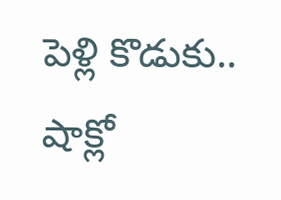పెళ్లి కొడుకు.. షాక్లో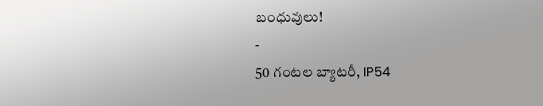బంధువులు!
-
50 గంటల బ్యాటరీ, IP54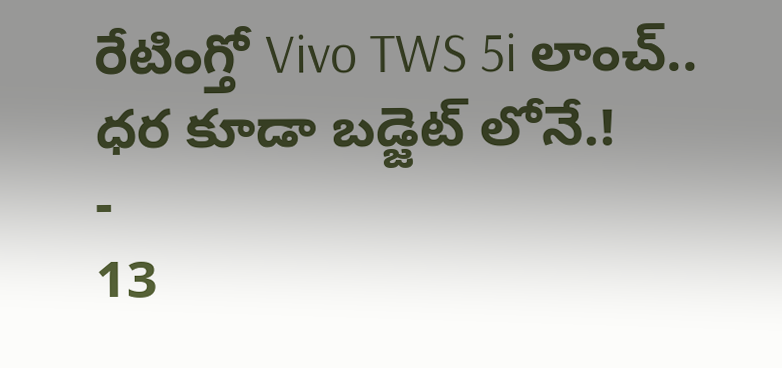రేటింగ్తో Vivo TWS 5i లాంచ్.. ధర కూడా బడ్జెట్ లోనే.!
-
13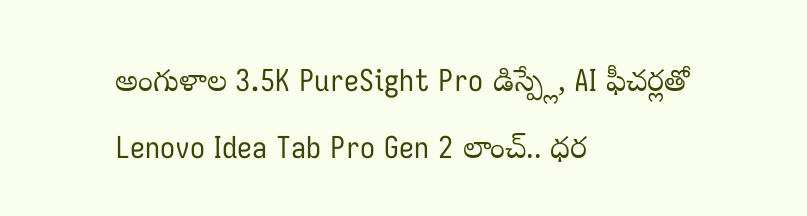అంగుళాల 3.5K PureSight Pro డిస్ప్లే, AI ఫీచర్లతో Lenovo Idea Tab Pro Gen 2 లాంచ్.. ధర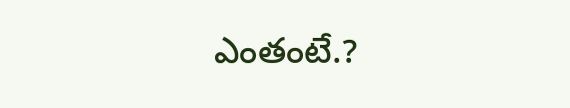ఎంతంటే.?